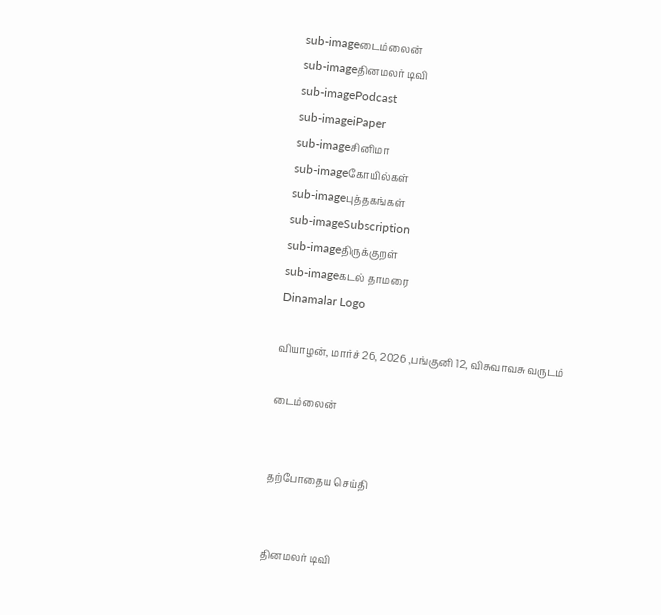sub-imageடைம்லைன்
sub-imageதினமலர் டிவி
sub-imagePodcast
sub-imageiPaper
sub-imageசினிமா
sub-imageகோயில்கள்
sub-imageபுத்தகங்கள்
sub-imageSubscription
sub-imageதிருக்குறள்
sub-imageகடல் தாமரை
Dinamalar Logo

வியாழன், மார்ச் 26, 2026 ,பங்குனி 12, விசுவாவசு வருடம்

டைம்லைன்


தற்போதைய செய்தி


தினமலர் டிவி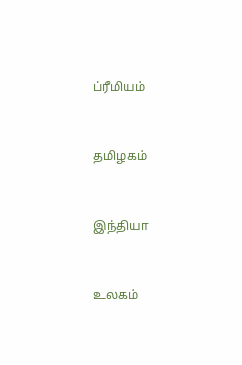ப்ரீமியம்


தமிழகம்


இந்தியா


உலகம்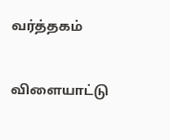வர்த்தகம்


விளையாட்டு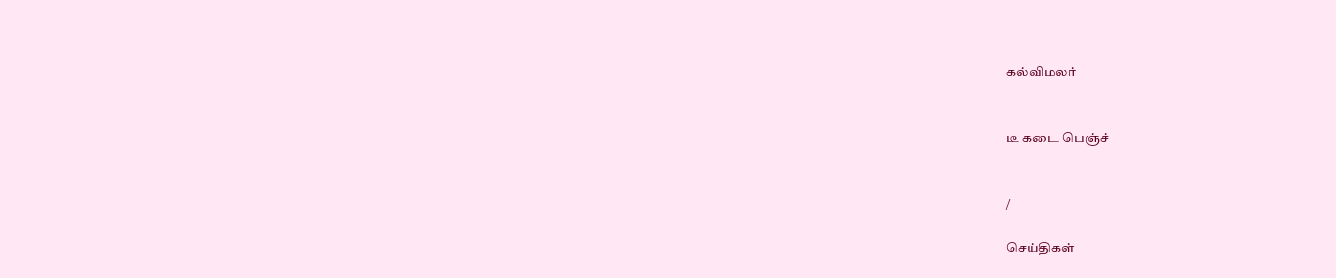கல்விமலர்


டீ கடை பெஞ்ச்


/

செய்திகள்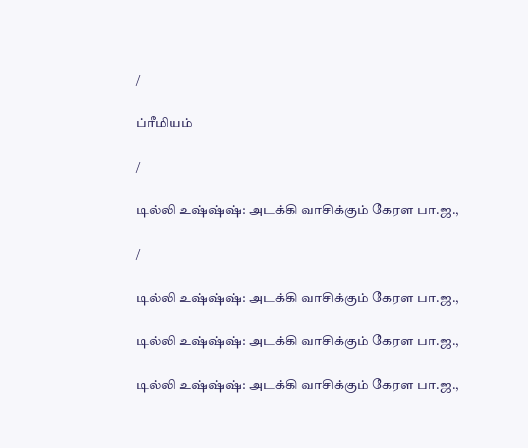/

ப்ரீமியம்

/

டில்லி உஷ்ஷ்ஷ்: அடக்கி வாசிக்கும் கேரள பா.ஜ.,

/

டில்லி உஷ்ஷ்ஷ்: அடக்கி வாசிக்கும் கேரள பா.ஜ.,

டில்லி உஷ்ஷ்ஷ்: அடக்கி வாசிக்கும் கேரள பா.ஜ.,

டில்லி உஷ்ஷ்ஷ்: அடக்கி வாசிக்கும் கேரள பா.ஜ.,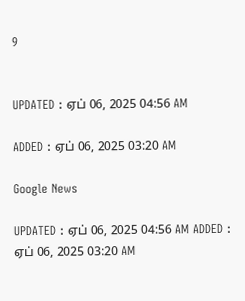9


UPDATED : ஏப் 06, 2025 04:56 AM

ADDED : ஏப் 06, 2025 03:20 AM

Google News

UPDATED : ஏப் 06, 2025 04:56 AM ADDED : ஏப் 06, 2025 03:20 AM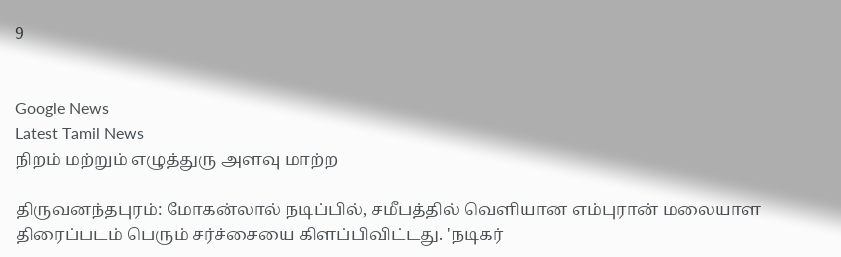9


Google News
Latest Tamil News
நிறம் மற்றும் எழுத்துரு அளவு மாற்ற

திருவனந்தபுரம்: மோகன்லால் நடிப்பில், சமீபத்தில் வெளியான எம்புரான் மலையாள திரைப்படம் பெரும் சர்ச்சையை கிளப்பிவிட்டது. 'நடிகர்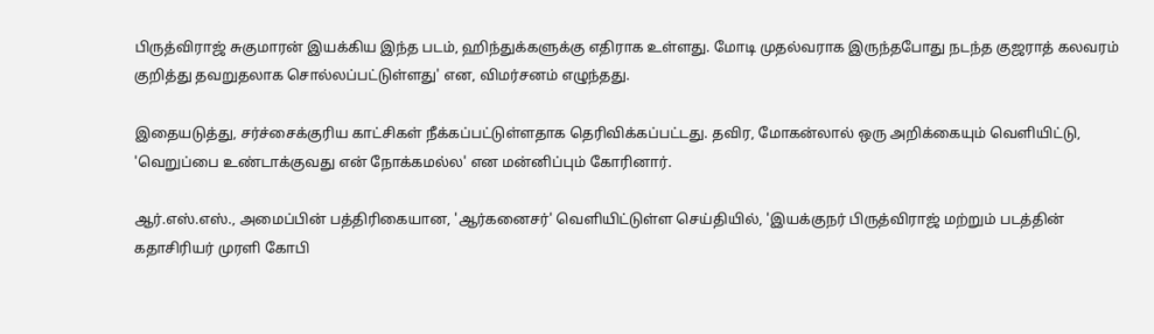பிருத்விராஜ் சுகுமாரன் இயக்கிய இந்த படம், ஹிந்துக்களுக்கு எதிராக உள்ளது. மோடி முதல்வராக இருந்தபோது நடந்த குஜராத் கலவரம் குறித்து தவறுதலாக சொல்லப்பட்டுள்ளது' என, விமர்சனம் எழுந்தது.

இதையடுத்து, சர்ச்சைக்குரிய காட்சிகள் நீக்கப்பட்டுள்ளதாக தெரிவிக்கப்பட்டது. தவிர, மோகன்லால் ஒரு அறிக்கையும் வெளியிட்டு, 'வெறுப்பை உண்டாக்குவது என் நோக்கமல்ல' என மன்னிப்பும் கோரினார்.

ஆர்.எஸ்.எஸ்., அமைப்பின் பத்திரிகையான, 'ஆர்கனைசர்' வெளியிட்டுள்ள செய்தியில், 'இயக்குநர் பிருத்விராஜ் மற்றும் படத்தின் கதாசிரியர் முரளி கோபி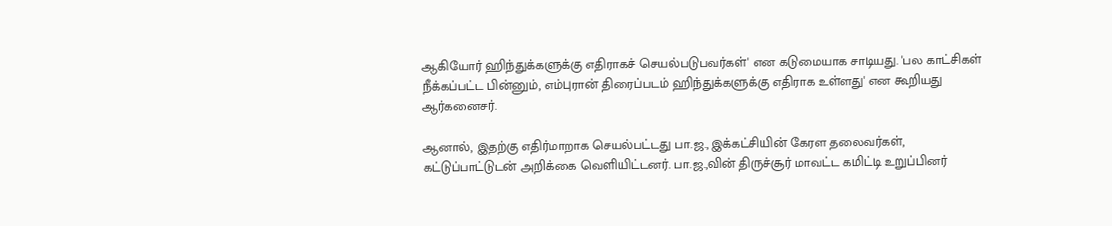ஆகியோர் ஹிந்துக்களுக்கு எதிராகச் செயல்படுபவர்கள்' என கடுமையாக சாடியது. 'பல காட்சிகள் நீக்கப்பட்ட பின்னும், எம்புரான் திரைப்படம் ஹிந்துக்களுக்கு எதிராக உள்ளது' என கூறியது ஆர்கனைசர்.

ஆனால், இதற்கு எதிர்மாறாக செயல்பட்டது பா.ஜ., இக்கட்சியின் கேரள தலைவர்கள், கட்டுப்பாட்டுடன் அறிக்கை வெளியிட்டனர். பா.ஜ.,வின் திருச்சூர் மாவட்ட கமிட்டி உறுப்பினர்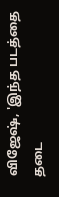விஜேஷ், 'இந்த படத்தை தடை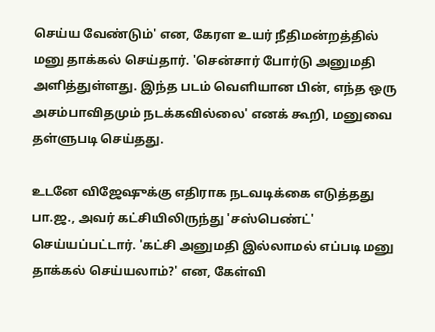செய்ய வேண்டும்' என, கேரள உயர் நீதிமன்றத்தில் மனு தாக்கல் செய்தார். 'சென்சார் போர்டு அனுமதி அளித்துள்ளது. இந்த படம் வெளியான பின், எந்த ஒரு அசம்பாவிதமும் நடக்கவில்லை' எனக் கூறி, மனுவை தள்ளுபடி செய்தது.

உடனே விஜேஷுக்கு எதிராக நடவடிக்கை எடுத்தது பா.ஜ., அவர் கட்சியிலிருந்து 'சஸ்பெண்ட்' செய்யப்பட்டார். 'கட்சி அனுமதி இல்லாமல் எப்படி மனு தாக்கல் செய்யலாம்?' என, கேள்வி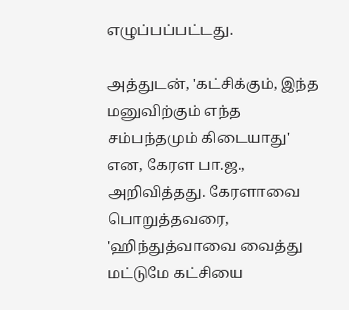எழுப்பப்பட்டது.

அத்துடன், 'கட்சிக்கும், இந்த மனுவிற்கும் எந்த சம்பந்தமும் கிடையாது' என, கேரள பா.ஜ., அறிவித்தது. கேரளாவை பொறுத்தவரை, 'ஹிந்துத்வாவை வைத்து மட்டுமே கட்சியை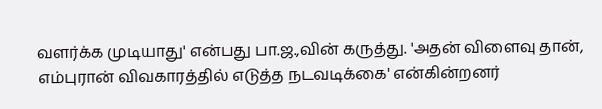வளர்க்க முடியாது' என்பது பா.ஜ.,வின் கருத்து. 'அதன் விளைவு தான், எம்புரான் விவகாரத்தில் எடுத்த நடவடிக்கை' என்கின்றனர்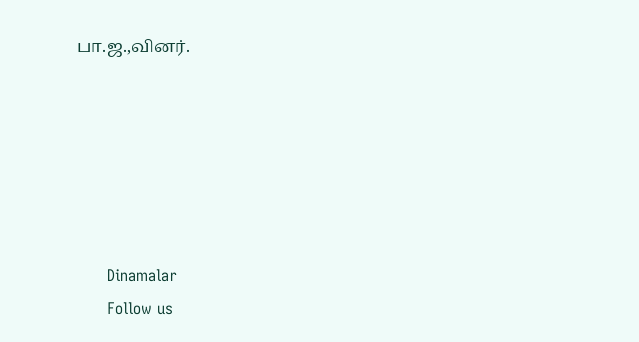பா.ஜ.,வினர்.






      Dinamalar
      Follow us